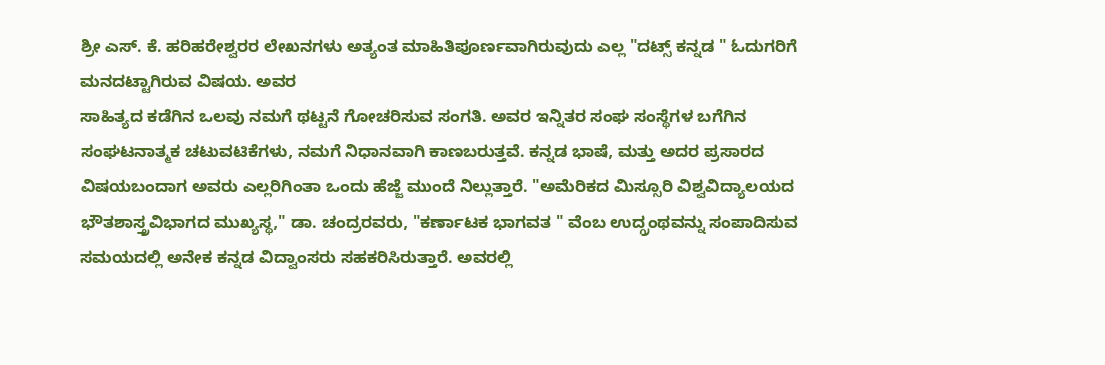ಶ್ರೀ ಎಸ್. ಕೆ. ಹರಿಹರೇಶ್ವರರ ಲೇಖನಗಳು ಅತ್ಯಂತ ಮಾಹಿತಿಪೂರ್ಣವಾಗಿರುವುದು ಎಲ್ಲ "ದಟ್ಸ್ ಕನ್ನಡ " ಓದುಗರಿಗೆ ಮನದಟ್ಟಾಗಿರುವ ವಿಷಯ. ಅವರ
ಸಾಹಿತ್ಯದ ಕಡೆಗಿನ ಒಲವು ನಮಗೆ ಥಟ್ಟನೆ ಗೋಚರಿಸುವ ಸಂಗತಿ. ಅವರ ಇನ್ನಿತರ ಸಂಘ ಸಂಸ್ಥೆಗಳ ಬಗೆಗಿನ ಸಂಘಟನಾತ್ಮಕ ಚಟುವಟಿಕೆಗಳು, ನಮಗೆ ನಿಧಾನವಾಗಿ ಕಾಣಬರುತ್ತವೆ. ಕನ್ನಡ ಭಾಷೆ, ಮತ್ತು ಅದರ ಪ್ರಸಾರದ ವಿಷಯಬಂದಾಗ ಅವರು ಎಲ್ಲರಿಗಿಂತಾ ಒಂದು ಹೆಜ್ಜೆ ಮುಂದೆ ನಿಲ್ಲುತ್ತಾರೆ. "ಅಮೆರಿಕದ ಮಿಸ್ಸೂರಿ ವಿಶ್ವವಿದ್ಯಾಲಯದ ಭೌತಶಾಸ್ತ್ರವಿಭಾಗದ ಮುಖ್ಯಸ್ಥ," ಡಾ. ಚಂದ್ರರವರು, "ಕರ್ಣಾಟಕ ಭಾಗವತ " ವೆಂಬ ಉದ್ಗ್ರಂಥವನ್ನು ಸಂಪಾದಿಸುವ ಸಮಯದಲ್ಲಿ ಅನೇಕ ಕನ್ನಡ ವಿದ್ವಾಂಸರು ಸಹಕರಿಸಿರುತ್ತಾರೆ. ಅವರಲ್ಲಿ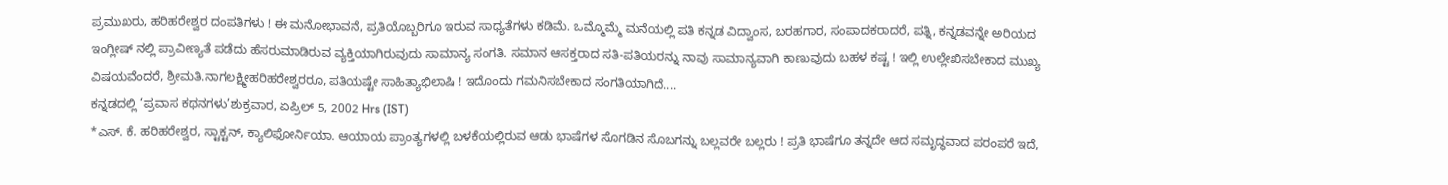ಪ್ರಮುಖರು, ಹರಿಹರೇಶ್ವರ ದಂಪತಿಗಳು ! ಈ ಮನೋಭಾವನೆ, ಪ್ರತಿಯೊಬ್ಬರಿಗೂ ಇರುವ ಸಾಧ್ಯತೆಗಳು ಕಡಿಮೆ. ಒಮ್ಮೊಮ್ಮೆ ಮನೆಯಲ್ಲಿ ಪತಿ ಕನ್ನಡ ವಿದ್ವಾಂಸ, ಬರಹಗಾರ, ಸಂಪಾದಕರಾದರೆ, ಪತ್ನಿ, ಕನ್ನಡವನ್ನೇ ಅರಿಯದ ಇಂಗ್ಲೀಷ್ ನಲ್ಲಿ ಪ್ರಾವೀಣ್ಯತೆ ಪಡೆದು ಹೆಸರುಮಾಡಿರುವ ವ್ಯಕ್ತಿಯಾಗಿರುವುದು ಸಾಮಾನ್ಯ ಸಂಗತಿ. ಸಮಾನ ಆಸಕ್ತರಾದ ಸತಿ-ಪತಿಯರನ್ನು ನಾವು ಸಾಮಾನ್ಯವಾಗಿ ಕಾಣುವುದು ಬಹಳ ಕಷ್ಟ ! ಇಲ್ಲಿ ಉಲ್ಲೇಖಿಸಬೇಕಾದ ಮುಖ್ಯ ವಿಷಯವೆಂದರೆ, ಶ್ರೀಮತಿ.ನಾಗಲಕ್ಷ್ಮೀಹರಿಹರೇಶ್ವರರೂ, ಪತಿಯಷ್ಟೇ ಸಾಹಿತ್ಯಾಭಿಲಾಷಿ ! ಇದೊಂದು ಗಮನಿಸಬೇಕಾದ ಸಂಗತಿಯಾಗಿದೆ....
ಕನ್ನಡದಲ್ಲಿ ‘ಪ್ರವಾಸ ಕಥನಗಳು’ಶುಕ್ರವಾರ, ಏಪ್ರಿಲ್ 5, 2002 Hrs (IST)
*ಎಸ್. ಕೆ. ಹರಿಹರೇಶ್ವರ, ಸ್ಟಾಕ್ಟನ್, ಕ್ಯಾಲಿಫೋರ್ನಿಯಾ. ಆಯಾಯ ಪ್ರಾಂತ್ಯಗಳಲ್ಲಿ ಬಳಕೆಯಲ್ಲಿರುವ ಆಡು ಭಾಷೆಗಳ ಸೊಗಡಿನ ಸೊಬಗನ್ನು ಬಲ್ಲವರೇ ಬಲ್ಲರು ! ಪ್ರತಿ ಭಾಷೆಗೂ ತನ್ನದೇ ಆದ ಸಮೃದ್ಧವಾದ ಪರಂಪರೆ ಇದೆ,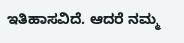ಇತಿಹಾಸವಿದೆ. ಆದರೆ ನಮ್ಮ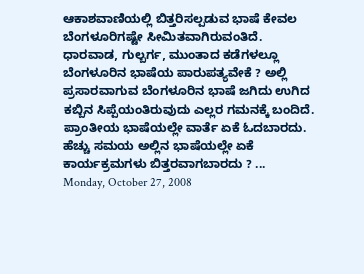ಆಕಾಶವಾಣಿಯಲ್ಲಿ ಬಿತ್ತರಿಸಲ್ಪಡುವ ಭಾಷೆ ಕೇವಲ ಬೆಂಗಳೂರಿಗಷ್ಟೇ ಸೀಮಿತವಾಗಿರುವಂತಿದೆ. ಧಾರವಾಡ, ಗುಲ್ಬರ್ಗ, ಮುಂತಾದ ಕಡೆಗಳಲ್ಲೂ ಬೆಂಗಳೂರಿನ ಭಾಷೆಯ ಪಾರುಪತ್ಯವೇಕೆ ? ಅಲ್ಲಿ ಪ್ರಸಾರವಾಗುವ ಬೆಂಗಳೂರಿನ ಭಾಷೆ ಜಗಿದು ಉಗಿದ ಕಬ್ಬಿನ ಸಿಪ್ಪೆಯಂತಿರುವುದು ಎಲ್ಲರ ಗಮನಕ್ಕೆ ಬಂದಿದೆ. ಪ್ರಾಂತೀಯ ಭಾಷೆಯಲ್ಲೇ ವಾರ್ತೆ ಏಕೆ ಓದಬಾರದು. ಹೆಚ್ಚು ಸಮಯ ಅಲ್ಲಿನ ಭಾಷೆಯಲ್ಲೇ ಏಕೆ ಕಾರ್ಯಕ್ರಮಗಳು ಬಿತ್ತರವಾಗಬಾರದು ? ...
Monday, October 27, 2008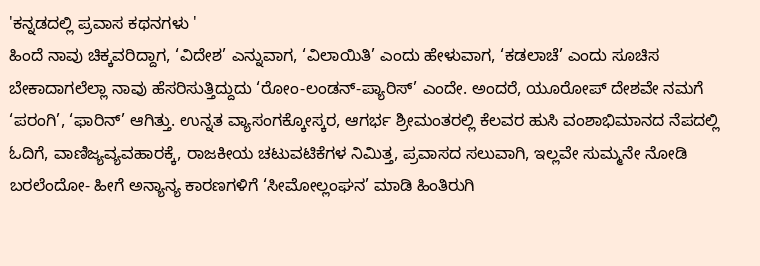'ಕನ್ನಡದಲ್ಲಿ ಪ್ರವಾಸ ಕಥನಗಳು '
ಹಿಂದೆ ನಾವು ಚಿಕ್ಕವರಿದ್ದಾಗ, ‘ವಿದೇಶ’ ಎನ್ನುವಾಗ, ‘ವಿಲಾಯಿತಿ’ ಎಂದು ಹೇಳುವಾಗ, ‘ಕಡಲಾಚೆ’ ಎಂದು ಸೂಚಿಸ ಬೇಕಾದಾಗಲೆಲ್ಲಾ ನಾವು ಹೆಸರಿಸುತ್ತಿದ್ದುದು ‘ರೋಂ-ಲಂಡನ್-ಪ್ಯಾರಿಸ್’ ಎಂದೇ. ಅಂದರೆ, ಯೂರೋಪ್ ದೇಶವೇ ನಮಗೆ ‘ಪರಂಗಿ’, ‘ಫಾರಿನ್’ ಆಗಿತ್ತು. ಉನ್ನತ ವ್ಯಾಸಂಗಕ್ಕೋಸ್ಕರ, ಆಗರ್ಭ ಶ್ರೀಮಂತರಲ್ಲಿ ಕೆಲವರ ಹುಸಿ ವಂಶಾಭಿಮಾನದ ನೆಪದಲ್ಲಿ ಓದಿಗೆ, ವಾಣಿಜ್ಯವ್ಯವಹಾರಕ್ಕೆ, ರಾಜಕೀಯ ಚಟುವಟಿಕೆಗಳ ನಿಮಿತ್ತ, ಪ್ರವಾಸದ ಸಲುವಾಗಿ, ಇಲ್ಲವೇ ಸುಮ್ಮನೇ ನೋಡಿ ಬರಲೆಂದೋ- ಹೀಗೆ ಅನ್ಯಾನ್ಯ ಕಾರಣಗಳಿಗೆ ‘ಸೀಮೋಲ್ಲಂಘನ’ ಮಾಡಿ ಹಿಂತಿರುಗಿ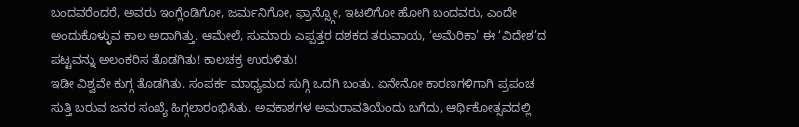ಬಂದವರೆಂದರೆ, ಅವರು ಇಂಗ್ಲೆಂಡಿಗೋ, ಜರ್ಮನಿಗೋ, ಫ್ರಾನ್ಸ್ಗೋ, ಇಟಲಿಗೋ ಹೋಗಿ ಬಂದವರು, ಎಂದೇ ಅಂದುಕೊಳ್ಳುವ ಕಾಲ ಅದಾಗಿತ್ತು. ಆಮೇಲೆ, ಸುಮಾರು ಎಪ್ಪತ್ತರ ದಶಕದ ತರುವಾಯ, ‘ಅಮೆರಿಕಾ’ ಈ ‘ವಿದೇಶ’ದ ಪಟ್ಟವನ್ನು ಅಲಂಕರಿಸ ತೊಡಗಿತು! ಕಾಲಚಕ್ರ ಉರುಳಿತು!
ಇಡೀ ವಿಶ್ವವೇ ಕುಗ್ಗ ತೊಡಗಿತು. ಸಂಪರ್ಕ ಮಾಧ್ಯಮದ ಸುಗ್ಗಿ ಒದಗಿ ಬಂತು. ಏನೇನೋ ಕಾರಣಗಳಿಗಾಗಿ ಪ್ರಪಂಚ ಸುತ್ತಿ ಬರುವ ಜನರ ಸಂಖ್ಯೆ ಹಿಗ್ಗಲಾರಂಭಿಸಿತು. ಅವಕಾಶಗಳ ಅಮರಾವತಿಯೆಂದು ಬಗೆದು, ಆರ್ಥಿಕೋತ್ಸವದಲ್ಲಿ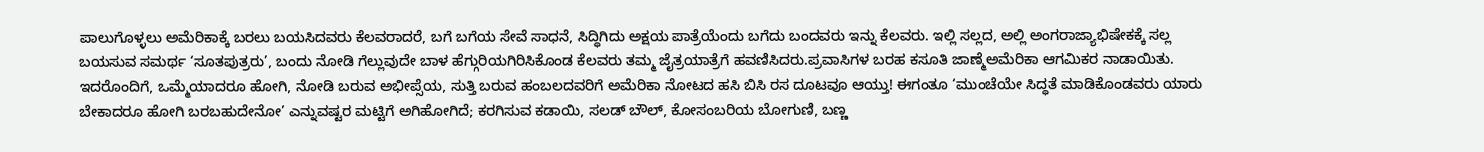ಪಾಲುಗೊಳ್ಳಲು ಅಮೆರಿಕಾಕ್ಕೆ ಬರಲು ಬಯಸಿದವರು ಕೆಲವರಾದರೆ, ಬಗೆ ಬಗೆಯ ಸೇವೆ ಸಾಧನೆ, ಸಿದ್ಧಿಗಿದು ಅಕ್ಷಯ ಪಾತ್ರೆಯೆಂದು ಬಗೆದು ಬಂದವರು ಇನ್ನು ಕೆಲವರು. ಇಲ್ಲಿ ಸಲ್ಲದ, ಅಲ್ಲಿ ಅಂಗರಾಜ್ಯಾಭಿಷೇಕಕ್ಕೆ ಸಲ್ಲ ಬಯಸುವ ಸಮರ್ಥ ‘ಸೂತಪುತ್ರರು’, ಬಂದು ನೋಡಿ ಗೆಲ್ಲುವುದೇ ಬಾಳ ಹೆಗ್ಗುರಿಯಗಿರಿಸಿಕೊಂಡ ಕೆಲವರು ತಮ್ಮ ಜೈತ್ರಯಾತ್ರೆಗೆ ಹವಣಿಸಿದರು.ಪ್ರವಾಸಿಗಳ ಬರಹ ಕಸೂತಿ ಜಾಣ್ಮೆಅಮೆರಿಕಾ ಆಗಮಿಕರ ನಾಡಾಯಿತು. ಇದರೊಂದಿಗೆ, ಒಮ್ಮೆಯಾದರೂ ಹೋಗಿ, ನೋಡಿ ಬರುವ ಅಭೀಪ್ಸೆಯ, ಸುತ್ತಿ ಬರುವ ಹಂಬಲದವರಿಗೆ ಅಮೆರಿಕಾ ನೋಟದ ಹಸಿ ಬಿಸಿ ರಸ ದೂಟವೂ ಆಯ್ತು! ಈಗಂತೂ ‘ಮುಂಚೆಯೇ ಸಿದ್ಧತೆ ಮಾಡಿಕೊಂಡವರು ಯಾರು ಬೇಕಾದರೂ ಹೋಗಿ ಬರಬಹುದೇನೋ’ ಎನ್ನುವಷ್ಟರ ಮಟ್ಟಿಗೆ ಅಗಿಹೋಗಿದೆ; ಕರಗಿಸುವ ಕಡಾಯಿ, ಸಲಡ್ ಬೌಲ್, ಕೋಸಂಬರಿಯ ಬೋಗುಣಿ, ಬಣ್ಣ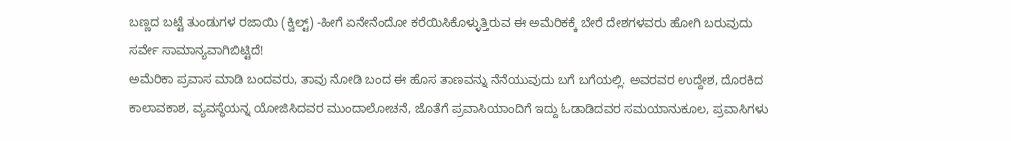ಬಣ್ಣದ ಬಟ್ಟೆ ತುಂಡುಗಳ ರಜಾಯಿ (ಕ್ವಿಲ್ಟ್) -ಹೀಗೆ ಏನೇನೆಂದೋ ಕರೆಯಿಸಿಕೊಳ್ಳುತ್ತಿರುವ ಈ ಅಮೆರಿಕಕ್ಕೆ ಬೇರೆ ದೇಶಗಳವರು ಹೋಗಿ ಬರುವುದು ಸರ್ವೇ ಸಾಮಾನ್ಯವಾಗಿಬಿಟ್ಟಿದೆ!
ಅಮೆರಿಕಾ ಪ್ರವಾಸ ಮಾಡಿ ಬಂದವರು, ತಾವು ನೋಡಿ ಬಂದ ಈ ಹೊಸ ತಾಣವನ್ನು ನೆನೆಯುವುದು ಬಗೆ ಬಗೆಯಲ್ಲಿ. ಅವರವರ ಉದ್ದೇಶ, ದೊರಕಿದ ಕಾಲಾವಕಾಶ, ವ್ಯವಸ್ಥೆಯನ್ನ ಯೋಜಿಸಿದವರ ಮುಂದಾಲೋಚನೆ, ಜೊತೆಗೆ ಪ್ರವಾಸಿಯಾಂದಿಗೆ ಇದ್ದು ಓಡಾಡಿದವರ ಸಮಯಾನುಕೂಲ, ಪ್ರವಾಸಿಗಳು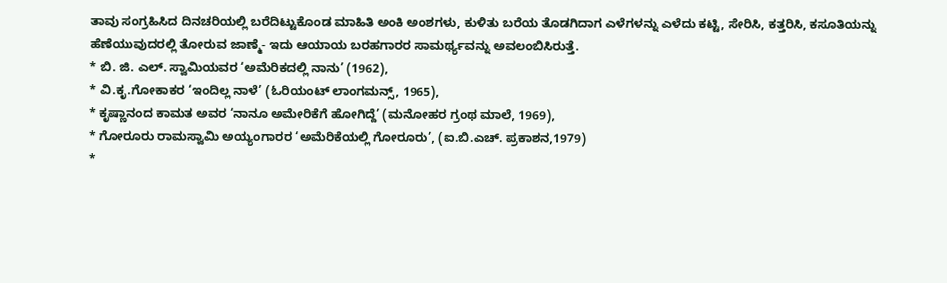ತಾವು ಸಂಗ್ರಹಿಸಿದ ದಿನಚರಿಯಲ್ಲಿ ಬರೆದಿಟ್ಟುಕೊಂಡ ಮಾಹಿತಿ ಅಂಕಿ ಅಂಶಗಳು, ಕುಳಿತು ಬರೆಯ ತೊಡಗಿದಾಗ ಎಳೆಗಳನ್ನು ಎಳೆದು ಕಟ್ಟಿ, ಸೇರಿಸಿ, ಕತ್ತರಿಸಿ, ಕಸೂತಿಯನ್ನು ಹೆಣೆಯುವುದರಲ್ಲಿ ತೋರುವ ಜಾಣ್ಮೆ- ಇದು ಆಯಾಯ ಬರಹಗಾರರ ಸಾಮರ್ಥ್ಯವನ್ನು ಅವಲಂಬಿಸಿರುತ್ತೆ.
* ಬಿ. ಜಿ. ಎಲ್. ಸ್ವಾಮಿಯವರ ‘ಅಮೆರಿಕದಲ್ಲಿ ನಾನು’ (1962),
* ವಿ.ಕೃ.ಗೋಕಾಕರ ‘ಇಂದಿಲ್ಲ ನಾಳೆ’ (ಓರಿಯಂಟ್ ಲಾಂಗಮನ್ಸ್, 1965),
* ಕೃಷ್ಣಾನಂದ ಕಾಮತ ಅವರ ‘ನಾನೂ ಅಮೇರಿಕೆಗೆ ಹೋಗಿದ್ದೆ’ (ಮನೋಹರ ಗ್ರಂಥ ಮಾಲೆ, 1969),
* ಗೋರೂರು ರಾಮಸ್ವಾಮಿ ಅಯ್ಯಂಗಾರರ ‘ಅಮೆರಿಕೆಯಲ್ಲಿ ಗೋರೂರು’, (ಐ.ಬಿ.ಎಚ್. ಪ್ರಕಾಶನ,1979)
*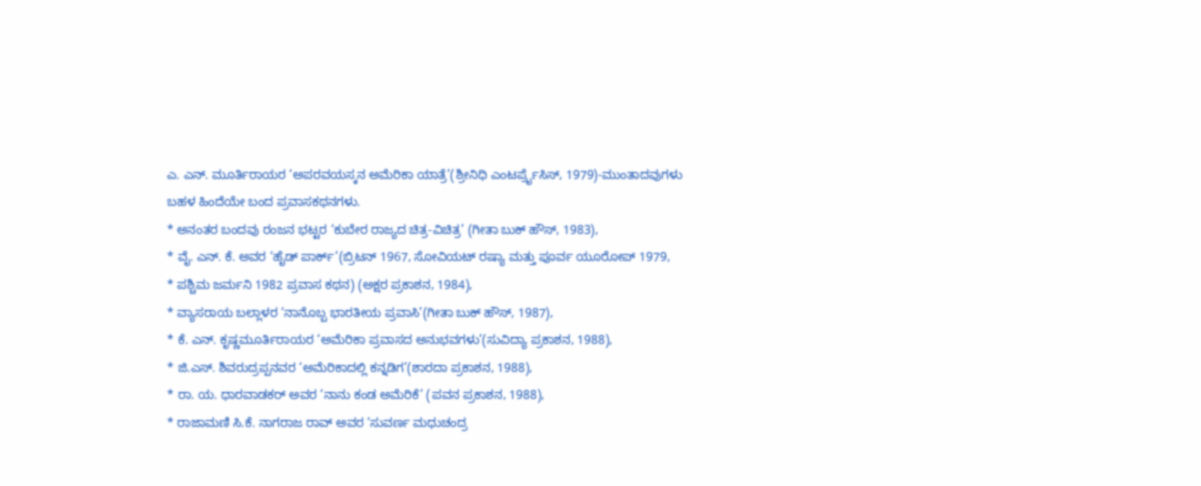ಎ. ಎನ್. ಮೂರ್ತಿರಾಯರ ‘ಅಪರವಯಸ್ಕನ ಅಮೆರಿಕಾ ಯಾತ್ರೆ’(ಶ್ರೀನಿಧಿ ಎಂಟರ್ಪ್ರೈಸಿಸ್, 1979)-ಮುಂತಾದವುಗಳು
ಬಹಳ ಹಿಂದೆಯೇ ಬಂದ ಪ್ರವಾಸಕಥನಗಳು.
* ಅನಂತರ ಬಂದವು ರಂಜನ ಭಟ್ಟರ ‘ಕುಬೇರ ರಾಜ್ಯದ ಚಿತ್ರ-ವಿಚಿತ್ರ’ (ಗೀತಾ ಬುಕ್ ಹೌಸ್, 1983),
* ವೈ. ಎನ್. ಕೆ. ಅವರ ‘ಹೈಡ್ ಪಾರ್ಕ್’(ಬ್ರಿಟನ್ 1967, ಸೋವಿಯಟ್ ರಷ್ಯಾ ಮತ್ತು ಪೂರ್ವ ಯೂರೋಪ್ 1979,
* ಪಶ್ಚಿಮ ಜರ್ಮನಿ 1982 ಪ್ರವಾಸ ಕಥನ) (ಅಕ್ಷರ ಪ್ರಕಾಶನ, 1984),
* ವ್ಯಾಸರಾಯ ಬಲ್ಲಾಳರ ‘ನಾನೊಬ್ಬ ಭಾರತೀಯ ಪ್ರವಾಸಿ’(ಗೀತಾ ಬುಕ್ ಹೌಸ್, 1987),
* ಕೆ. ಎನ್. ಕೃಷ್ಣಮೂರ್ತಿರಾಯರ ‘ಅಮೆರಿಕಾ ಪ್ರವಾಸದ ಅನುಭವಗಳು’(ಸುವಿದ್ಯಾ ಪ್ರಕಾಶನ, 1988),
* ಜಿ.ಎಸ್. ಶಿವರುದ್ರಪ್ಪನವರ ‘ಅಮೆರಿಕಾದಲ್ಲಿ ಕನ್ನಡಿಗ’(ಶಾರದಾ ಪ್ರಕಾಶನ, 1988),
* ರಾ. ಯ. ಧಾರವಾಡಕರ್ ಅವರ ‘ನಾನು ಕಂಡ ಅಮೆರಿಕೆ’ (ಪವನ ಪ್ರಕಾಶನ, 1988),
* ರಾಜಾಮಣಿ ಸಿ.ಕೆ. ನಾಗರಾಜ ರಾವ್ ಅವರ ‘ಸುವರ್ಣ ಮಧುಚಂದ್ರ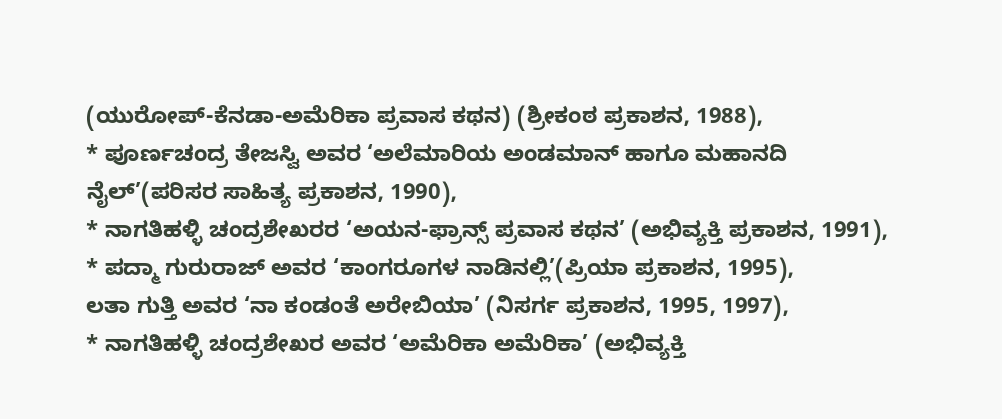(ಯುರೋಪ್-ಕೆನಡಾ-ಅಮೆರಿಕಾ ಪ್ರವಾಸ ಕಥನ) (ಶ್ರೀಕಂಠ ಪ್ರಕಾಶನ, 1988),
* ಪೂರ್ಣಚಂದ್ರ ತೇಜಸ್ವಿ ಅವರ ‘ಅಲೆಮಾರಿಯ ಅಂಡಮಾನ್ ಹಾಗೂ ಮಹಾನದಿ ನೈಲ್’(ಪರಿಸರ ಸಾಹಿತ್ಯ ಪ್ರಕಾಶನ, 1990),
* ನಾಗತಿಹಳ್ಳಿ ಚಂದ್ರಶೇಖರರ ‘ಅಯನ-ಫ್ರಾನ್ಸ್ ಪ್ರವಾಸ ಕಥನ’ (ಅಭಿವ್ಯಕ್ತಿ ಪ್ರಕಾಶನ, 1991),
* ಪದ್ಮಾ ಗುರುರಾಜ್ ಅವರ ‘ಕಾಂಗರೂಗಳ ನಾಡಿನಲ್ಲಿ’(ಪ್ರಿಯಾ ಪ್ರಕಾಶನ, 1995),
ಲತಾ ಗುತ್ತಿ ಅವರ ‘ನಾ ಕಂಡಂತೆ ಅರೇಬಿಯಾ’ (ನಿಸರ್ಗ ಪ್ರಕಾಶನ, 1995, 1997),
* ನಾಗತಿಹಳ್ಳಿ ಚಂದ್ರಶೇಖರ ಅವರ ‘ಅಮೆರಿಕಾ ಅಮೆರಿಕಾ’ (ಅಭಿವ್ಯಕ್ತಿ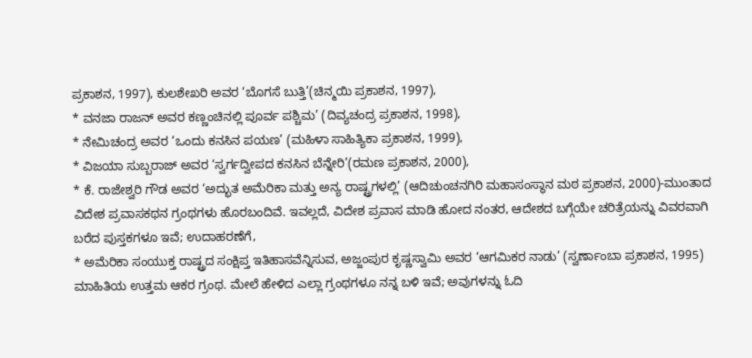ಪ್ರಕಾಶನ, 1997), ಕುಲಶೇಖರಿ ಅವರ ‘ಬೊಗಸೆ ಬುತ್ತಿ’(ಚಿನ್ಮಯಿ ಪ್ರಕಾಶನ, 1997),
* ವನಜಾ ರಾಜನ್ ಅವರ ಕಣ್ಣಂಚಿನಲ್ಲಿ ಪೂರ್ವ ಪಶ್ಚಿಮ’ (ದಿವ್ಯಚಂದ್ರ ಪ್ರಕಾಶನ, 1998),
* ನೇಮಿಚಂದ್ರ ಅವರ ‘ಒಂದು ಕನಸಿನ ಪಯಣ’ (ಮಹಿಳಾ ಸಾಹಿತ್ಯಿಕಾ ಪ್ರಕಾಶನ, 1999),
* ವಿಜಯಾ ಸುಬ್ಬರಾಜ್ ಅವರ ‘ಸ್ವರ್ಗದ್ವೀಪದ ಕನಸಿನ ಬೆನ್ನೇರಿ’(ರಮಣ ಪ್ರಕಾಶನ, 2000),
* ಕೆ. ರಾಜೇಶ್ವರಿ ಗೌಡ ಅವರ ‘ಅದ್ಭುತ ಅಮೆರಿಕಾ ಮತ್ತು ಅನ್ಯ ರಾಷ್ಟ್ರಗಳಲ್ಲಿ’ (ಆದಿಚುಂಚನಗಿರಿ ಮಹಾಸಂಸ್ಥಾನ ಮಠ ಪ್ರಕಾಶನ, 2000)-ಮುಂತಾದ ವಿದೇಶ ಪ್ರವಾಸಕಥನ ಗ್ರಂಥಗಳು ಹೊರಬಂದಿವೆ. ಇವಲ್ಲದೆ, ವಿದೇಶ ಪ್ರವಾಸ ಮಾಡಿ ಹೋದ ನಂತರ, ಆದೇಶದ ಬಗ್ಗೆಯೇ ಚರಿತ್ರೆಯನ್ನು ವಿವರವಾಗಿ ಬರೆದ ಪುಸ್ತಕಗಳೂ ಇವೆ; ಉದಾಹರಣೆಗೆ,
* ಅಮೆರಿಕಾ ಸಂಯುಕ್ತ ರಾಷ್ಟ್ರದ ಸಂಕ್ಷಿಪ್ತ ಇತಿಹಾಸವೆನ್ನಿಸುವ, ಅಜ್ಜಂಪುರ ಕೃಷ್ಣಸ್ವಾಮಿ ಅವರ ‘ಆಗಮಿಕರ ನಾಡು’ (ಸ್ವರ್ಣಾಂಬಾ ಪ್ರಕಾಶನ, 1995)
ಮಾಹಿತಿಯ ಉತ್ತಮ ಆಕರ ಗ್ರಂಥ. ಮೇಲೆ ಹೇಳಿದ ಎಲ್ಲಾ ಗ್ರಂಥಗಳೂ ನನ್ನ ಬಳಿ ಇವೆ; ಅವುಗಳನ್ನು ಓದಿ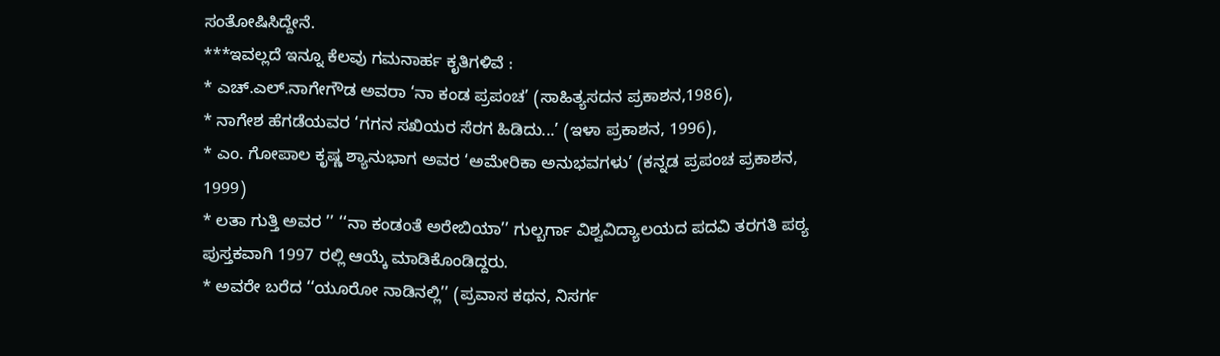ಸಂತೋಷಿಸಿದ್ದೇನೆ.
***ಇವಲ್ಲದೆ ಇನ್ನೂ ಕೆಲವು ಗಮನಾರ್ಹ ಕೃತಿಗಳಿವೆ :
* ಎಚ್.ಎಲ್.ನಾಗೇಗೌಡ ಅವರಾ ‘ನಾ ಕಂಡ ಪ್ರಪಂಚ’ (ಸಾಹಿತ್ಯಸದನ ಪ್ರಕಾಶನ,1986),
* ನಾಗೇಶ ಹೆಗಡೆಯವರ ‘ಗಗನ ಸಖಿಯರ ಸೆರಗ ಹಿಡಿದು...’ (ಇಳಾ ಪ್ರಕಾಶನ, 1996),
* ಎಂ. ಗೋಪಾಲ ಕೃಷ್ಣ ಶ್ಯಾನುಭಾಗ ಅವರ ‘ಅಮೇರಿಕಾ ಅನುಭವಗಳು’ (ಕನ್ನಡ ಪ್ರಪಂಚ ಪ್ರಕಾಶನ, 1999)
* ಲತಾ ಗುತ್ತಿ ಅವರ ’’ ‘‘ನಾ ಕಂಡಂತೆ ಅರೇಬಿಯಾ’’ ಗುಲ್ಬರ್ಗಾ ವಿಶ್ವವಿದ್ಯಾಲಯದ ಪದವಿ ತರಗತಿ ಪಠ್ಯ ಪುಸ್ತಕವಾಗಿ 1997 ರಲ್ಲಿ ಆಯ್ಕೆ ಮಾಡಿಕೊಂಡಿದ್ದರು.
* ಅವರೇ ಬರೆದ ‘‘ಯೂರೋ ನಾಡಿನಲ್ಲಿ’’ (ಪ್ರವಾಸ ಕಥನ, ನಿಸರ್ಗ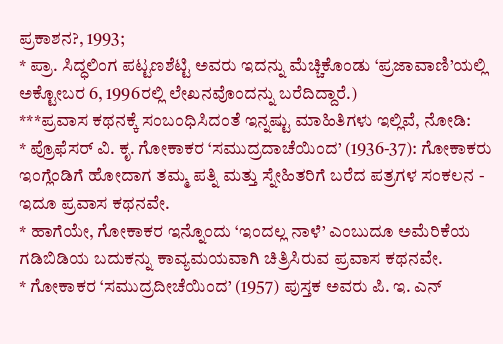ಪ್ರಕಾಶನ?, 1993;
* ಪ್ರಾ. ಸಿದ್ಧಲಿಂಗ ಪಟ್ಟಣಶೆಟ್ಟಿ ಅವರು ಇದನ್ನು ಮೆಚ್ಚಿಕೊಂಡು ‘ಪ್ರಜಾವಾಣಿ’ಯಲ್ಲಿ ಅಕ್ಟೋಬರ 6, 1996ರಲ್ಲಿ ಲೇಖನವೊಂದನ್ನು ಬರೆದಿದ್ದಾರೆ.)
***ಪ್ರವಾಸ ಕಥನಕ್ಕೆ ಸಂಬಂಧಿಸಿದಂತೆ ಇನ್ನಷ್ಟು ಮಾಹಿತಿಗಳು ಇಲ್ಲಿವೆ, ನೋಡಿ:
* ಪ್ರೊಫೆಸರ್ ವಿ. ಕೃ. ಗೋಕಾಕರ ‘ಸಮುದ್ರದಾಚೆಯಿಂದ’ (1936-37): ಗೋಕಾಕರು ಇಂಗ್ಲೆಂಡಿಗೆ ಹೋದಾಗ ತಮ್ಮ ಪತ್ನಿ ಮತ್ತು ಸ್ನೇಹಿತರಿಗೆ ಬರೆದ ಪತ್ರಗಳ ಸಂಕಲನ - ಇದೂ ಪ್ರವಾಸ ಕಥನವೇ.
* ಹಾಗೆಯೇ, ಗೋಕಾಕರ ಇನ್ನೊಂದು ‘ಇಂದಲ್ಲ ನಾಳೆ’ ಎಂಬುದೂ ಅಮೆರಿಕೆಯ ಗಡಿಬಿಡಿಯ ಬದುಕನ್ನು ಕಾವ್ಯಮಯವಾಗಿ ಚಿತ್ರಿಸಿರುವ ಪ್ರವಾಸ ಕಥನವೇ.
* ಗೋಕಾಕರ ‘ಸಮುದ್ರದೀಚೆಯಿಂದ’ (1957) ಪುಸ್ತಕ ಅವರು ಪಿ. ಇ. ಎನ್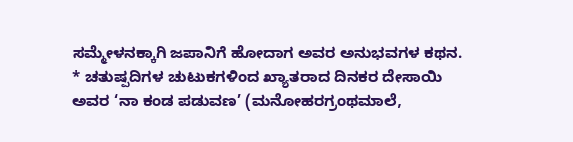ಸಮ್ಮೇಳನಕ್ಕಾಗಿ ಜಪಾನಿಗೆ ಹೋದಾಗ ಅವರ ಅನುಭವಗಳ ಕಥನ.
* ಚತುಷ್ಪದಿಗಳ ಚುಟುಕಗಳಿಂದ ಖ್ಯಾತರಾದ ದಿನಕರ ದೇಸಾಯಿ ಅವರ ‘ನಾ ಕಂಡ ಪಡುವಣ’ (ಮನೋಹರಗ್ರಂಥಮಾಲೆ,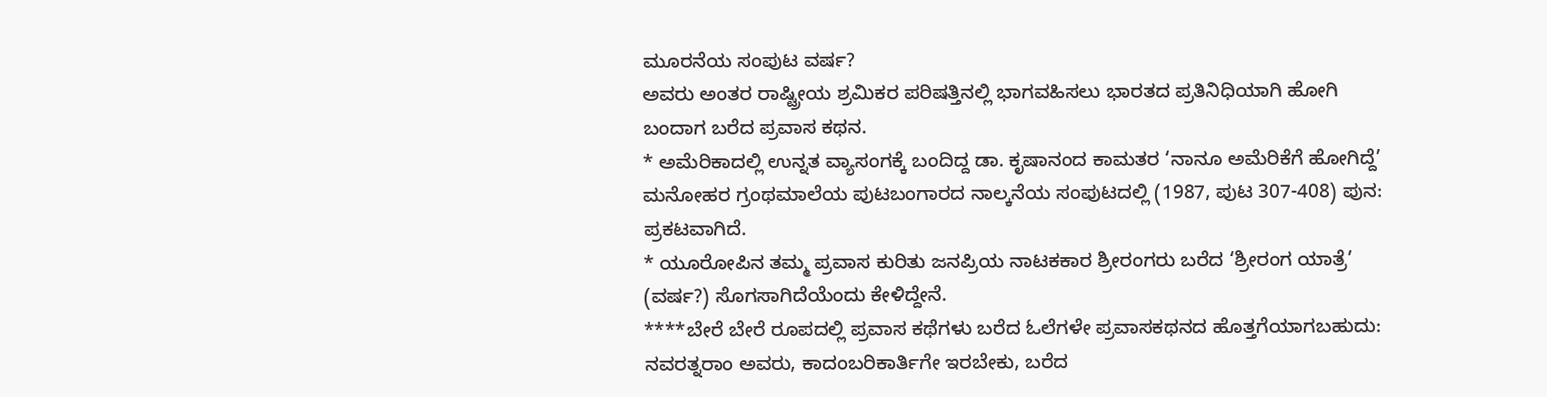ಮೂರನೆಯ ಸಂಪುಟ ವರ್ಷ?
ಅವರು ಅಂತರ ರಾಷ್ಟ್ರೀಯ ಶ್ರಮಿಕರ ಪರಿಷತ್ತಿನಲ್ಲಿ ಭಾಗವಹಿಸಲು ಭಾರತದ ಪ್ರತಿನಿಧಿಯಾಗಿ ಹೋಗಿ ಬಂದಾಗ ಬರೆದ ಪ್ರವಾಸ ಕಥನ.
* ಅಮೆರಿಕಾದಲ್ಲಿ ಉನ್ನತ ವ್ಯಾಸಂಗಕ್ಕೆ ಬಂದಿದ್ದ ಡಾ. ಕೃಷಾನಂದ ಕಾಮತರ ‘ನಾನೂ ಅಮೆರಿಕೆಗೆ ಹೋಗಿದ್ದೆ’ ಮನೋಹರ ಗ್ರಂಥಮಾಲೆಯ ಪುಟಬಂಗಾರದ ನಾಲ್ಕನೆಯ ಸಂಪುಟದಲ್ಲಿ (1987, ಪುಟ 307-408) ಪುನ: ಪ್ರಕಟವಾಗಿದೆ.
* ಯೂರೋಪಿನ ತಮ್ಮ ಪ್ರವಾಸ ಕುರಿತು ಜನಪ್ರಿಯ ನಾಟಕಕಾರ ಶ್ರೀರಂಗರು ಬರೆದ ‘ಶ್ರೀರಂಗ ಯಾತ್ರೆ’ (ವರ್ಷ?) ಸೊಗಸಾಗಿದೆಯೆಂದು ಕೇಳಿದ್ದೇನೆ.
****ಬೇರೆ ಬೇರೆ ರೂಪದಲ್ಲಿ ಪ್ರವಾಸ ಕಥೆಗಳು ಬರೆದ ಓಲೆಗಳೇ ಪ್ರವಾಸಕಥನದ ಹೊತ್ತಗೆಯಾಗಬಹುದು:
ನವರತ್ನರಾಂ ಅವರು, ಕಾದಂಬರಿಕಾರ್ತಿಗೇ ಇರಬೇಕು, ಬರೆದ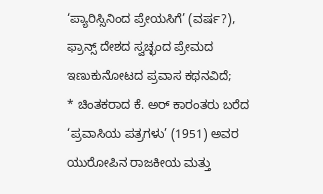‘ಪ್ಯಾರಿಸ್ಸಿನಿಂದ ಪ್ರೇಯಸಿಗೆ’ (ವರ್ಷ?), ಫ್ರಾನ್ಸ್ ದೇಶದ ಸ್ವಚ್ಛಂದ ಪ್ರೇಮದ ಇಣುಕುನೋಟದ ಪ್ರವಾಸ ಕಥನವಿದೆ;
* ಚಿಂತಕರಾದ ಕೆ. ಅರ್ ಕಾರಂತರು ಬರೆದ ‘ಪ್ರವಾಸಿಯ ಪತ್ರಗಳು’ (1951) ಅವರ ಯುರೋಪಿನ ರಾಜಕೀಯ ಮತ್ತು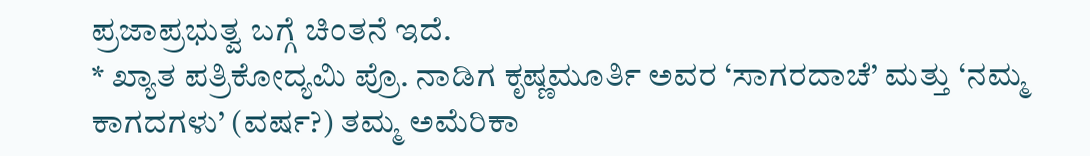ಪ್ರಜಾಪ್ರಭುತ್ವ ಬಗ್ಗೆ ಚಿಂತನೆ ಇದೆ.
* ಖ್ಯಾತ ಪತ್ರಿಕೋದ್ಯಮಿ ಪ್ರೊ. ನಾಡಿಗ ಕೃಷ್ಣಮೂರ್ತಿ ಅವರ ‘ಸಾಗರದಾಚೆ’ ಮತ್ತು ‘ನಮ್ಮ ಕಾಗದಗಳು’ (ವರ್ಷ?) ತಮ್ಮ ಅಮೆರಿಕಾ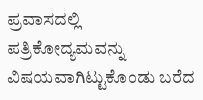ಪ್ರವಾಸದಲ್ಲಿ ಪತ್ರಿಕೋದ್ಯಮವನ್ನು ವಿಷಯವಾಗಿಟ್ಟುಕೊಂಡು ಬರೆದ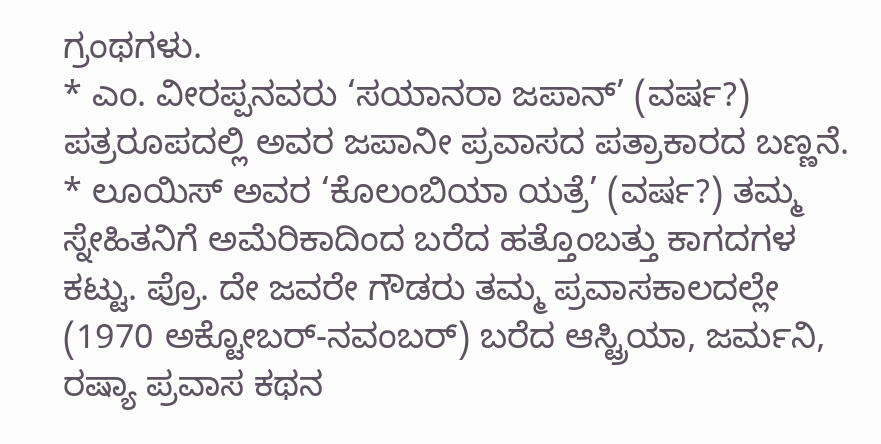ಗ್ರಂಥಗಳು.
* ಎಂ. ವೀರಪ್ಪನವರು ‘ಸಯಾನರಾ ಜಪಾನ್’ (ವರ್ಷ?) ಪತ್ರರೂಪದಲ್ಲಿ ಅವರ ಜಪಾನೀ ಪ್ರವಾಸದ ಪತ್ರಾಕಾರದ ಬಣ್ಣನೆ.
* ಲೂಯಿಸ್ ಅವರ ‘ಕೊಲಂಬಿಯಾ ಯತ್ರೆ’ (ವರ್ಷ?) ತಮ್ಮ ಸ್ನೇಹಿತನಿಗೆ ಅಮೆರಿಕಾದಿಂದ ಬರೆದ ಹತ್ತೊಂಬತ್ತು ಕಾಗದಗಳ ಕಟ್ಟು. ಪ್ರೊ. ದೇ ಜವರೇ ಗೌಡರು ತಮ್ಮ ಪ್ರವಾಸಕಾಲದಲ್ಲೇ (1970 ಅಕ್ಟೋಬರ್-ನವಂಬರ್) ಬರೆದ ಆಸ್ಟ್ರಿಯಾ, ಜರ್ಮನಿ, ರಷ್ಯಾ ಪ್ರವಾಸ ಕಥನ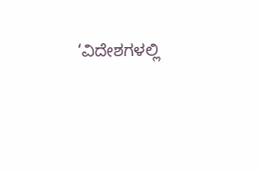‘ವಿದೇಶಗಳಲ್ಲಿ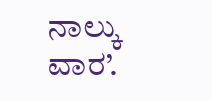ನಾಲ್ಕು ವಾರ’.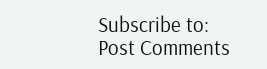Subscribe to:
Post Comments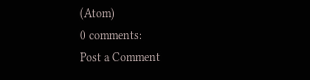(Atom)
0 comments:
Post a Comment